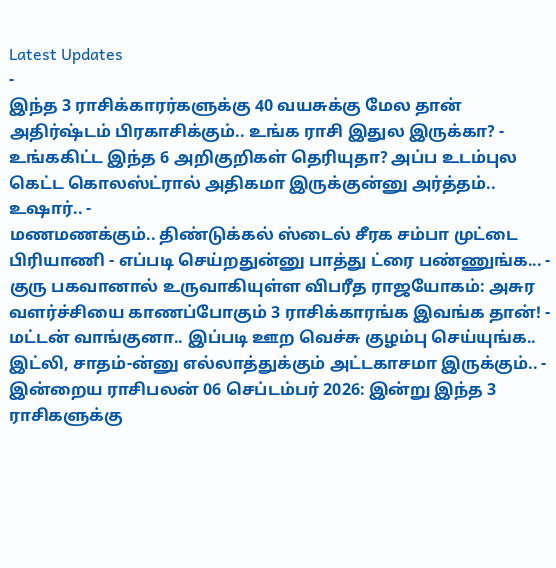Latest Updates
-
இந்த 3 ராசிக்காரர்களுக்கு 40 வயசுக்கு மேல தான் அதிர்ஷ்டம் பிரகாசிக்கும்.. உங்க ராசி இதுல இருக்கா? -
உங்ககிட்ட இந்த 6 அறிகுறிகள் தெரியுதா? அப்ப உடம்புல கெட்ட கொலஸ்ட்ரால் அதிகமா இருக்குன்னு அர்த்தம்.. உஷார்.. -
மணமணக்கும்.. திண்டுக்கல் ஸ்டைல் சீரக சம்பா முட்டை பிரியாணி - எப்படி செய்றதுன்னு பாத்து ட்ரை பண்ணுங்க... -
குரு பகவானால் உருவாகியுள்ள விபரீத ராஜயோகம்: அசுர வளர்ச்சியை காணப்போகும் 3 ராசிக்காரங்க இவங்க தான்! -
மட்டன் வாங்குனா.. இப்படி ஊற வெச்சு குழம்பு செய்யுங்க.. இட்லி, சாதம்-ன்னு எல்லாத்துக்கும் அட்டகாசமா இருக்கும்.. -
இன்றைய ராசிபலன் 06 செப்டம்பர் 2026: இன்று இந்த 3 ராசிகளுக்கு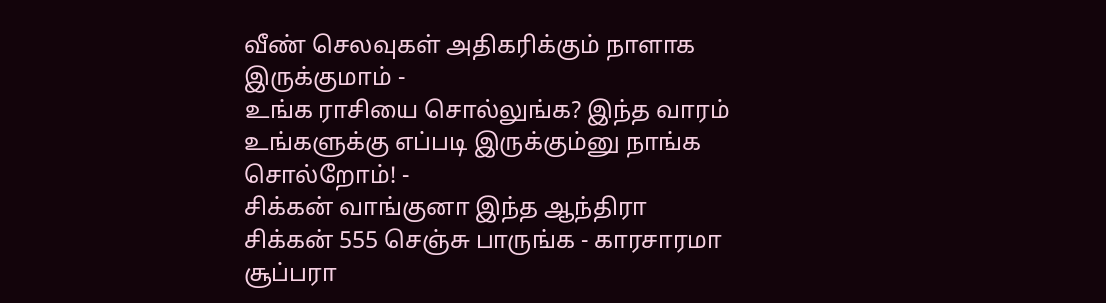வீண் செலவுகள் அதிகரிக்கும் நாளாக இருக்குமாம் -
உங்க ராசியை சொல்லுங்க? இந்த வாரம் உங்களுக்கு எப்படி இருக்கும்னு நாங்க சொல்றோம்! -
சிக்கன் வாங்குனா இந்த ஆந்திரா சிக்கன் 555 செஞ்சு பாருங்க - காரசாரமா சூப்பரா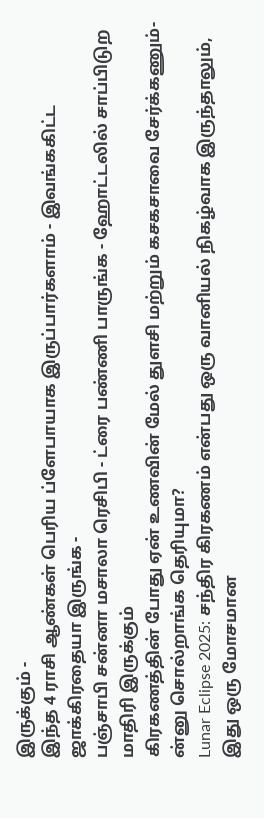இருக்கும் -
இந்த 4 ராசி ஆண்கள் பெரிய ப்ளேபாயாக இருப்பார்களாம் - இவங்ககிட்ட ஜாக்கிரதையா இருங்க -
பஞ்சாபி சன்னா மசாலா ரெசிபி - ட்ரை பண்ணி பாருங்க - ஹோட்டலில் சாப்பிடுற மாதிரி இருக்கும்
கிரகணத்தின் போது ஏன் உணவின் மேல் துளசி மற்றும் கசகசாவை சேர்க்கணும்-ன்னு சொல்றாங்க தெரியுமா?
Lunar Eclipse 2025: சந்திர கிரகணம் என்பது ஒரு வானியல் நிகழ்வாக இருந்தாலும், இது ஒரு மோசமான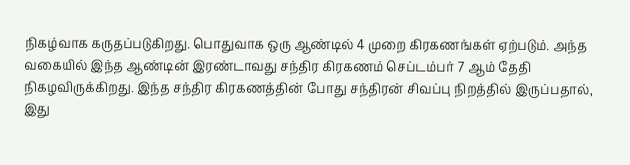நிகழ்வாக கருதப்படுகிறது. பொதுவாக ஒரு ஆண்டில் 4 முறை கிரகணங்கள் ஏற்படும். அந்த வகையில் இந்த ஆண்டின் இரண்டாவது சந்திர கிரகணம் செப்டம்பர் 7 ஆம் தேதி நிகழவிருக்கிறது. இந்த சந்திர கிரகணத்தின் போது சந்திரன் சிவப்பு நிறத்தில் இருப்பதால், இது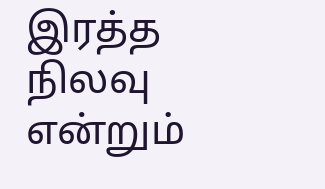இரத்த நிலவு என்றும்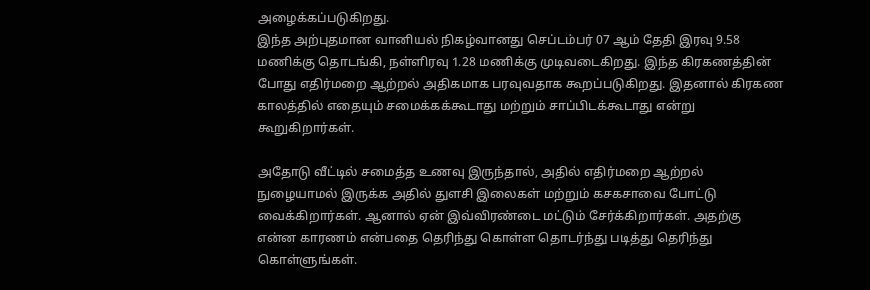அழைக்கப்படுகிறது.
இந்த அற்புதமான வானியல் நிகழ்வானது செப்டம்பர் 07 ஆம் தேதி இரவு 9.58 மணிக்கு தொடங்கி, நள்ளிரவு 1.28 மணிக்கு முடிவடைகிறது. இந்த கிரகணத்தின் போது எதிர்மறை ஆற்றல் அதிகமாக பரவுவதாக கூறப்படுகிறது. இதனால் கிரகண காலத்தில் எதையும் சமைக்கக்கூடாது மற்றும் சாப்பிடக்கூடாது என்று கூறுகிறார்கள்.

அதோடு வீட்டில் சமைத்த உணவு இருந்தால், அதில் எதிர்மறை ஆற்றல் நுழையாமல் இருக்க அதில் துளசி இலைகள் மற்றும் கசகசாவை போட்டு வைக்கிறார்கள். ஆனால் ஏன் இவ்விரண்டை மட்டும் சேர்க்கிறார்கள். அதற்கு என்ன காரணம் என்பதை தெரிந்து கொள்ள தொடர்ந்து படித்து தெரிந்து கொள்ளுங்கள்.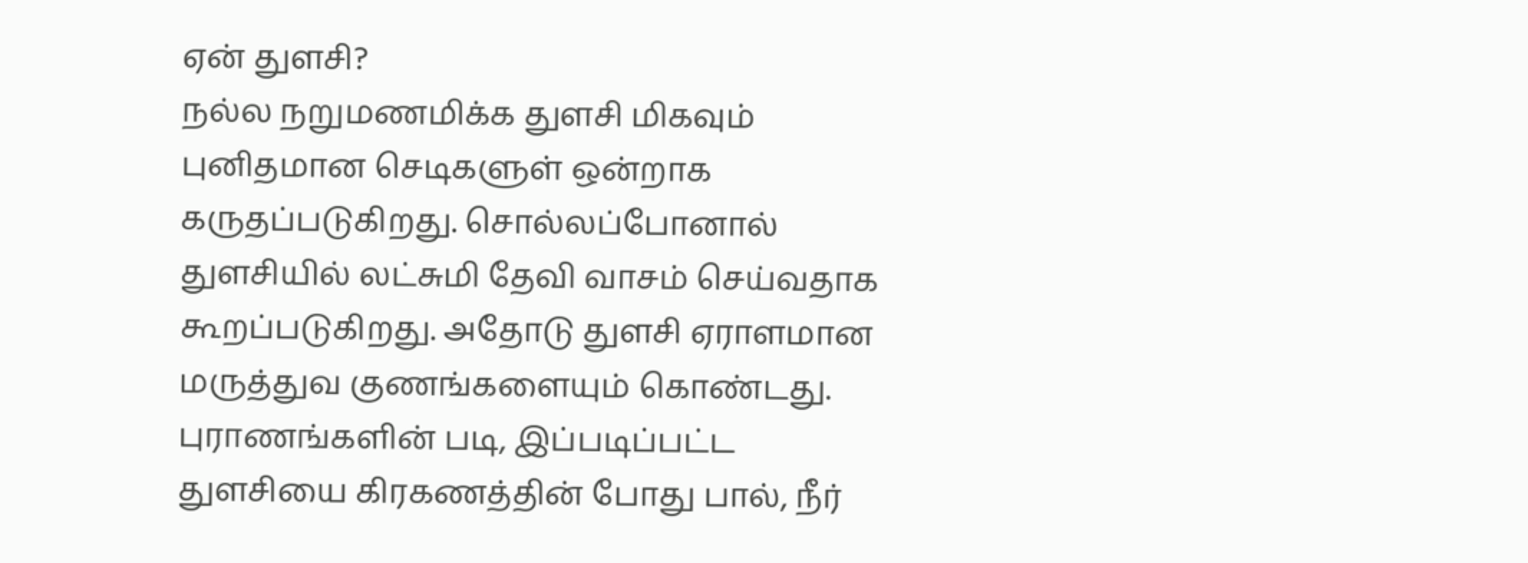ஏன் துளசி?
நல்ல நறுமணமிக்க துளசி மிகவும் புனிதமான செடிகளுள் ஒன்றாக கருதப்படுகிறது. சொல்லப்போனால் துளசியில் லட்சுமி தேவி வாசம் செய்வதாக கூறப்படுகிறது. அதோடு துளசி ஏராளமான மருத்துவ குணங்களையும் கொண்டது. புராணங்களின் படி, இப்படிப்பட்ட துளசியை கிரகணத்தின் போது பால், நீர்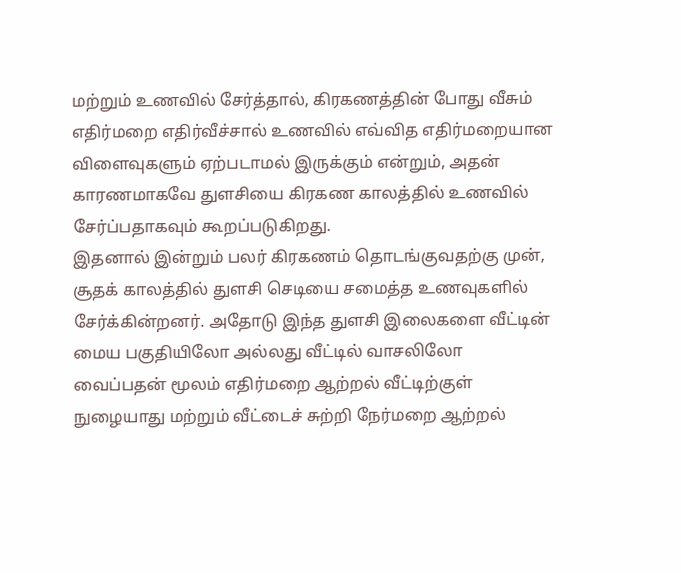மற்றும் உணவில் சேர்த்தால், கிரகணத்தின் போது வீசும் எதிர்மறை எதிர்வீச்சால் உணவில் எவ்வித எதிர்மறையான விளைவுகளும் ஏற்படாமல் இருக்கும் என்றும், அதன் காரணமாகவே துளசியை கிரகண காலத்தில் உணவில் சேர்ப்பதாகவும் கூறப்படுகிறது.
இதனால் இன்றும் பலர் கிரகணம் தொடங்குவதற்கு முன், சூதக் காலத்தில் துளசி செடியை சமைத்த உணவுகளில் சேர்க்கின்றனர். அதோடு இந்த துளசி இலைகளை வீட்டின் மைய பகுதியிலோ அல்லது வீட்டில் வாசலிலோ வைப்பதன் மூலம் எதிர்மறை ஆற்றல் வீட்டிற்குள் நுழையாது மற்றும் வீட்டைச் சுற்றி நேர்மறை ஆற்றல்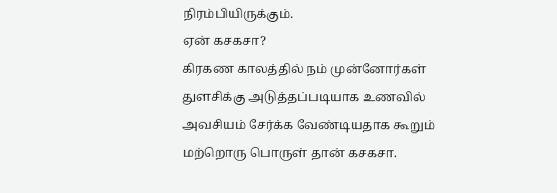நிரம்பியிருக்கும்.
ஏன் கசகசா?
கிரகண காலத்தில் நம் முன்னோர்கள் துளசிக்கு அடுத்தப்படியாக உணவில் அவசியம் சேர்க்க வேண்டியதாக கூறும் மற்றொரு பொருள் தான் கசகசா.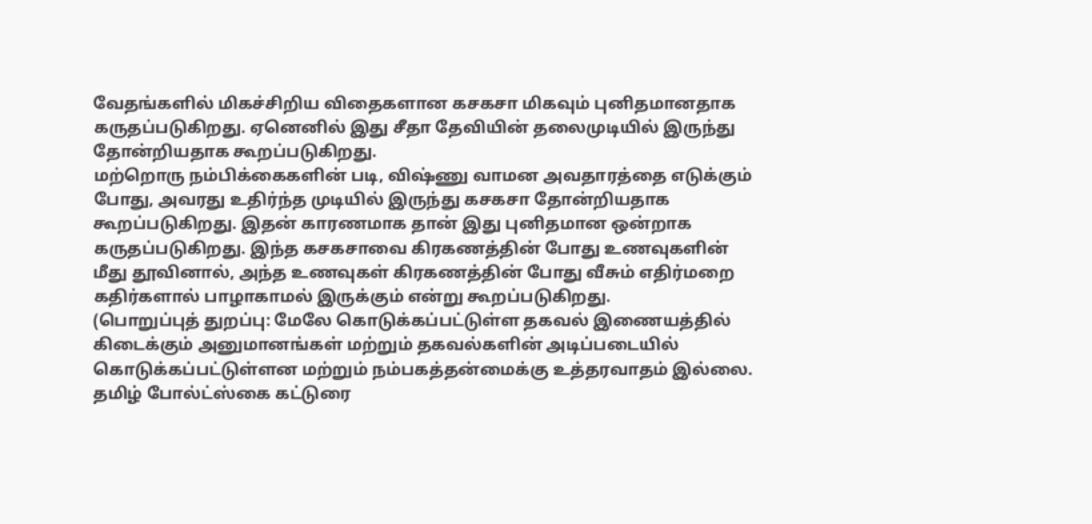வேதங்களில் மிகச்சிறிய விதைகளான கசகசா மிகவும் புனிதமானதாக கருதப்படுகிறது. ஏனெனில் இது சீதா தேவியின் தலைமுடியில் இருந்து தோன்றியதாக கூறப்படுகிறது.
மற்றொரு நம்பிக்கைகளின் படி, விஷ்ணு வாமன அவதாரத்தை எடுக்கும் போது, அவரது உதிர்ந்த முடியில் இருந்து கசகசா தோன்றியதாக கூறப்படுகிறது. இதன் காரணமாக தான் இது புனிதமான ஒன்றாக கருதப்படுகிறது. இந்த கசகசாவை கிரகணத்தின் போது உணவுகளின் மீது தூவினால், அந்த உணவுகள் கிரகணத்தின் போது வீசும் எதிர்மறை கதிர்களால் பாழாகாமல் இருக்கும் என்று கூறப்படுகிறது.
(பொறுப்புத் துறப்பு: மேலே கொடுக்கப்பட்டுள்ள தகவல் இணையத்தில் கிடைக்கும் அனுமானங்கள் மற்றும் தகவல்களின் அடிப்படையில் கொடுக்கப்பட்டுள்ளன மற்றும் நம்பகத்தன்மைக்கு உத்தரவாதம் இல்லை. தமிழ் போல்ட்ஸ்கை கட்டுரை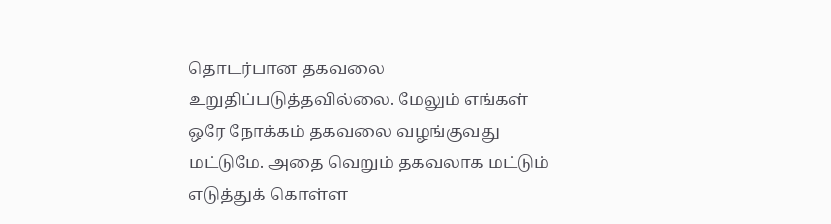தொடர்பான தகவலை உறுதிப்படுத்தவில்லை. மேலும் எங்கள் ஒரே நோக்கம் தகவலை வழங்குவது மட்டுமே. அதை வெறும் தகவலாக மட்டும் எடுத்துக் கொள்ள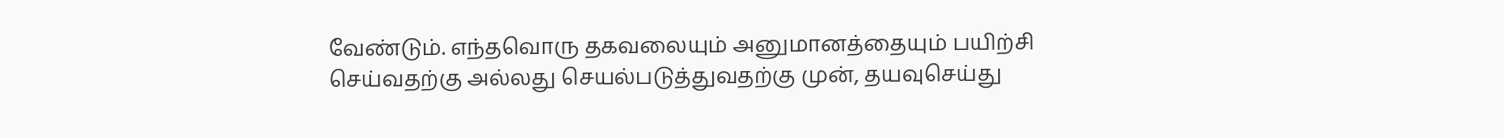வேண்டும். எந்தவொரு தகவலையும் அனுமானத்தையும் பயிற்சி செய்வதற்கு அல்லது செயல்படுத்துவதற்கு முன், தயவுசெய்து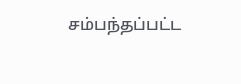சம்பந்தப்பட்ட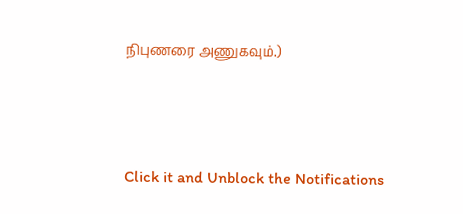நிபுணரை அணுகவும்.)



Click it and Unblock the Notifications